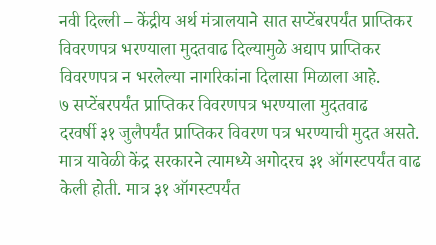नवी दिल्ली – केंद्रीय अर्थ मंत्रालयाने सात सप्टेंबरपर्यंत प्राप्तिकर विवरणपत्र भरण्याला मुदतवाढ दिल्यामुळे अद्याप प्राप्तिकर विवरणपत्र न भरलेल्या नागरिकांना दिलासा मिळाला आहे.
७ सप्टेंबरपर्यंत प्राप्तिकर विवरणपत्र भरण्याला मुदतवाढ
दरवर्षी ३१ जुलैपर्यंत प्राप्तिकर विवरण पत्र भरण्याची मुदत असते. मात्र यावेळी केंद्र सरकारने त्यामध्ये अगोदरच ३१ ऑगस्टपर्यंत वाढ केली होती. मात्र ३१ ऑगस्टपर्यंत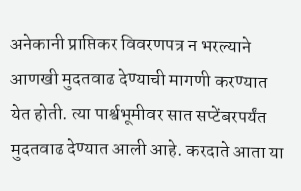अनेकानी प्राप्तिकर विवरणपत्र न भरल्याने आणखी मुदतवाढ देण्याची मागणी करण्यात येत होती. त्या पार्श्वभूमीवर सात सप्टेंबरपर्यंत मुदतवाढ देण्यात आली आहे. करदाते आता या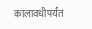कालावधीपर्यंत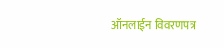ऑनलाईन विवरणपत्र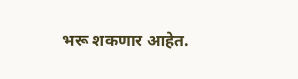भरू शकणार आहेत.